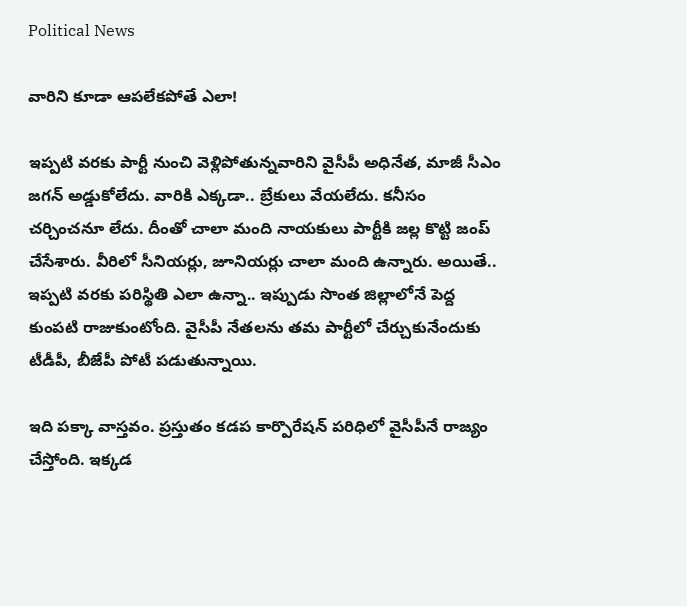Political News

వారిని కూడా ఆప‌లేకపోతే ఎలా!

ఇప్ప‌టి వ‌ర‌కు పార్టీ నుంచి వెళ్లిపోతున్న‌వారిని వైసీపీ అధినేత, మాజీ సీఎం జ‌గ‌న్ అడ్డుకోలేదు. వారికి ఎక్క‌డా.. బ్రేకులు వేయ‌లేదు. క‌నీసం చ‌ర్చించ‌నూ లేదు. దీంతో చాలా మంది నాయ‌కులు పార్టీకి జ‌ల్ల కొట్టి జంప్ చేసేశారు. వీరిలో సీనియ‌ర్లు, జూనియ‌ర్లు చాలా మంది ఉన్నారు. అయితే.. ఇప్ప‌టి వ‌ర‌కు ప‌రిస్థితి ఎలా ఉన్నా.. ఇప్పుడు సొంత జిల్లాలోనే పెద్ద కుంప‌టి రాజుకుంటోంది. వైసీపీ నేత‌ల‌ను త‌మ పార్టీలో చేర్చుకునేందుకు టీడీపీ, బీజేపీ పోటీ ప‌డుతున్నాయి.

ఇది ప‌క్కా వాస్త‌వం. ప్ర‌స్తుతం క‌డ‌ప కార్పొరేష‌న్ ప‌రిధిలో వైసీపీనే రాజ్యం చేస్తోంది. ఇక్క‌డ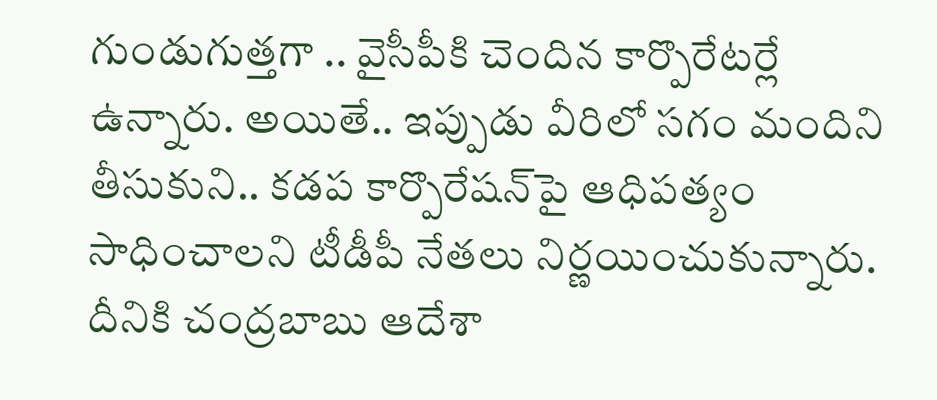గుండుగుత్త‌గా .. వైసీపీకి చెందిన కార్పొరేట‌ర్లే ఉన్నారు. అయితే.. ఇప్పుడు వీరిలో స‌గం మందిని తీసుకుని.. క‌డ‌ప కార్పొరేష‌న్‌పై ఆధిప‌త్యం సాధించాల‌ని టీడీపీ నేత‌లు నిర్ణ‌యించుకున్నారు. దీనికి చంద్ర‌బాబు ఆదేశా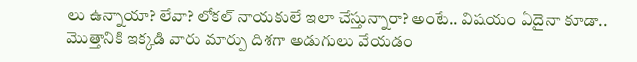లు ఉన్నాయా? లేవా? లోక‌ల్ నాయ‌కులే ఇలా చేస్తున్నారా? అంటే.. విష‌యం ఏదైనా కూడా.. మొత్తానికి ఇక్క‌డి వారు మార్పు దిశ‌గా అడుగులు వేయ‌డం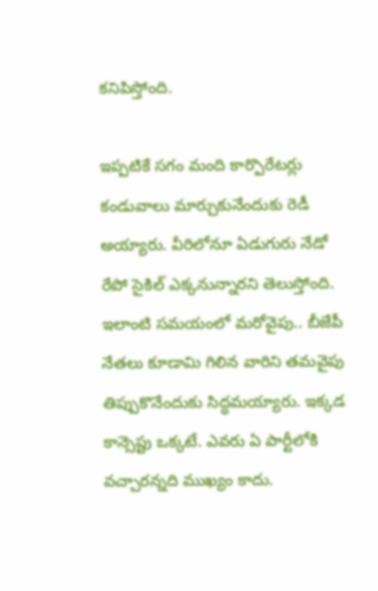క‌నిపిస్తోంది.

ఇప్ప‌టికే స‌గం మంది కార్పొరేట‌ర్లు కండువాలు మార్చుకునేందుకు రెడీ అయ్యారు. వీరిలోనూ ఏడుగురు నేడో రేపో సైకిల్ ఎక్క‌నున్నార‌ని తెలుస్తోంది. ఇలాంటి స‌మయంలో మ‌రోవైపు.. బీజేపీ నేత‌లు కూడామి గిలిన వారిని త‌మ‌వైపు తిప్పుకొనేందుకు సిద్ధ‌మ‌య్యారు. ఇక్క‌డ కాన్సెప్టు ఒక్క‌టే. ఎవ‌రు ఏ పార్టీలోకి వ‌చ్చార‌న్న‌ది ముఖ్యం కాదు.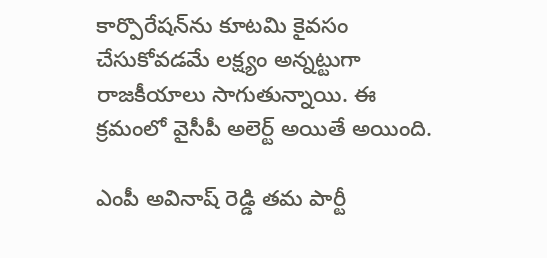కార్పొరేష‌న్‌ను కూట‌మి కైవ‌సం చేసుకోవ‌డ‌మే ల‌క్ష్యం అన్న‌ట్టుగా రాజ‌కీయాలు సాగుతున్నాయి. ఈ క్ర‌మంలో వైసీపీ అలెర్ట్ అయితే అయింది.

ఎంపీ అవినాష్ రెడ్డి త‌మ పార్టీ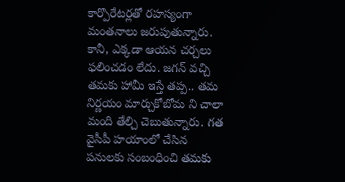కార్పొరేట‌ర్ల‌తో ర‌హ‌స్యంగా మంత‌నాలు జ‌రుపుతున్నారు. కానీ, ఎక్క‌డా ఆయ‌న చ‌ర్చ‌లు ఫలించ‌డం లేదు. జ‌గ‌న్ వ‌చ్చి త‌మ‌కు హామీ ఇస్తే త‌ప్ప‌.. త‌మ నిర్ణ‌యం మార్చుకోబోమ ని చాలా మంది తేల్చి చెబుతున్నారు. గ‌త వైసీపీ హ‌యాంలో చేసిన ప‌నుల‌కు సంబంధించి త‌మ‌కు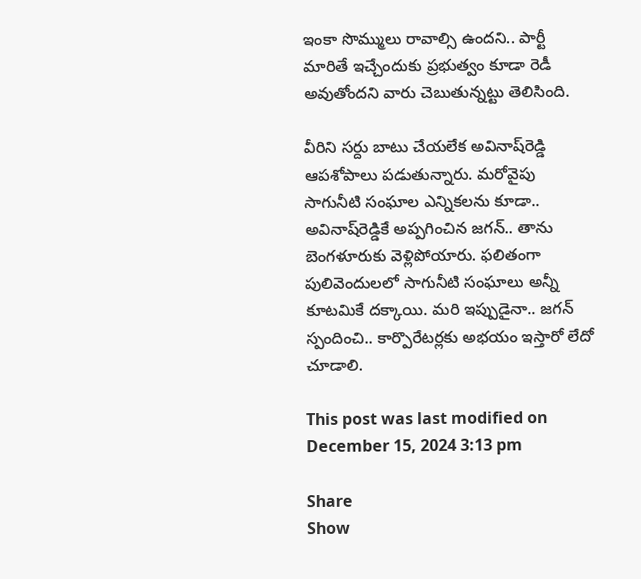ఇంకా సొమ్ములు రావాల్సి ఉంద‌ని.. పార్టీ మారితే ఇచ్చేందుకు ప్ర‌భుత్వం కూడా రెడీ అవుతోంద‌ని వారు చెబుతున్న‌ట్టు తెలిసింది.

వీరిని స‌ర్దు బాటు చేయ‌లేక అవినాష్‌రెడ్డి ఆప‌శోపాలు ప‌డుతున్నారు. మ‌రోవైపు సాగునీటి సంఘాల ఎన్నిక‌ల‌ను కూడా.. అవినాష్‌రెడ్డికే అప్ప‌గించిన జ‌గ‌న్‌.. తాను బెంగ‌ళూరుకు వెళ్లిపోయారు. ఫ‌లితంగా పులివెందుల‌లో సాగునీటి సంఘాలు అన్నీ కూట‌మికే ద‌క్కాయి. మ‌రి ఇప్పుడైనా.. జ‌గ‌న్ స్పందించి.. కార్పొరేట‌ర్ల‌కు అభ‌యం ఇస్తారో లేదో చూడాలి.

This post was last modified on December 15, 2024 3:13 pm

Share
Show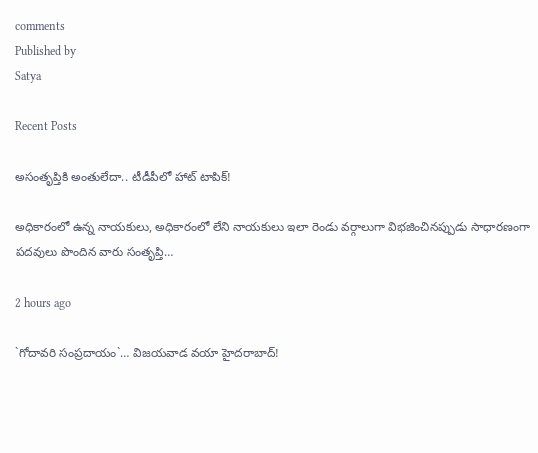comments
Published by
Satya

Recent Posts

అసంతృప్తికి అంతులేదా.. టీడీపీలో హాట్ టాపిక్!

అధికారంలో ఉన్న నాయకులు, అధికారంలో లేని నాయకులు ఇలా రెండు వర్గాలుగా విభజించినప్పుడు సాధారణంగా పదవులు పొందిన వారు సంతృప్తి…

2 hours ago

`గోదావ‌రి సంప్ర‌దాయం`… విజ‌య‌వాడ వ‌యా హైద‌రాబాద్‌!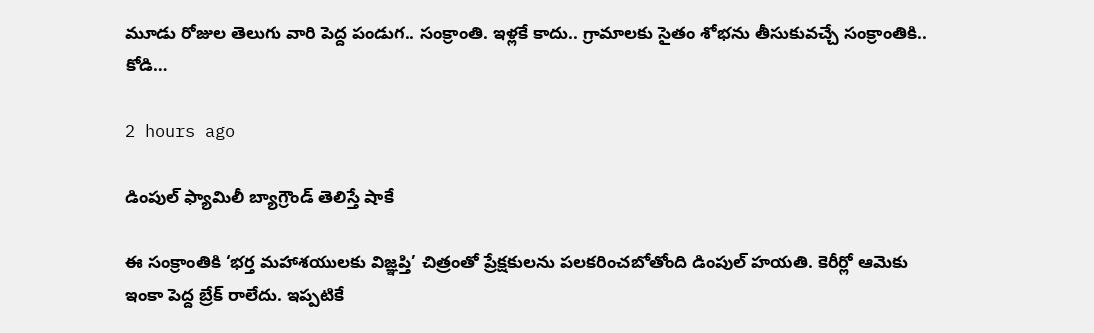మూడు రోజుల తెలుగు వారి పెద్ద పండుగ‌.. సంక్రాంతి. ఇళ్ల‌కే కాదు.. గ్రామాల‌కు సైతం శోభ‌ను తీసుకువ‌చ్చే సంక్రాంతికి.. కోడి…

2 hours ago

డింపుల్ ఫ్యామిలీ బ్యాగ్రౌండ్ తెలిస్తే షాకే

ఈ సంక్రాంతికి ‘భర్త మహాశయులకు విజ్ఞప్తి’ చిత్రంతో ప్రేక్షకులను పలకరించబోతోంది డింపుల్ హయతి. కెరీర్లో ఆమెకు ఇంకా పెద్ద బ్రేక్ రాలేదు. ఇప్పటికే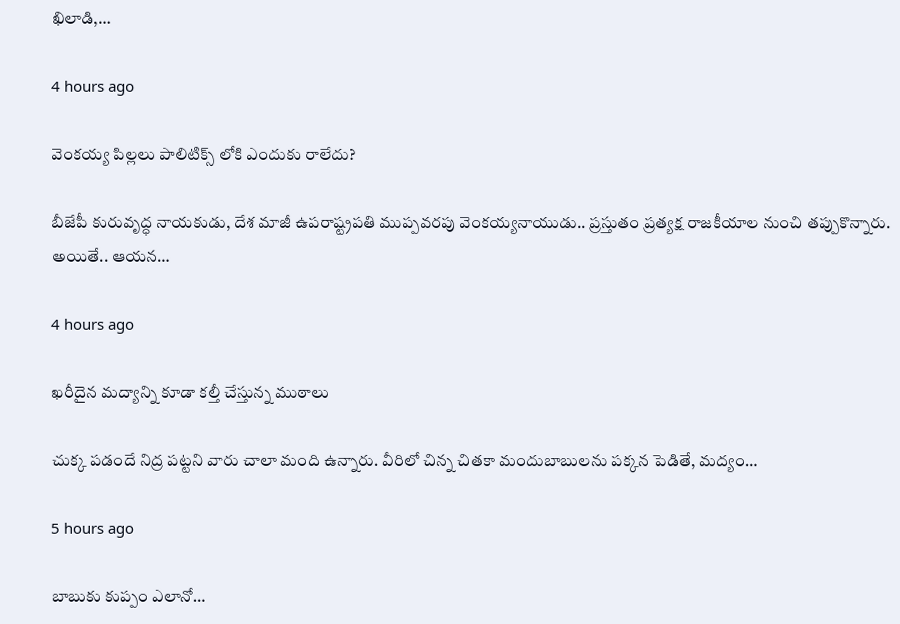ఖిలాడి,…

4 hours ago

వెంక‌య్య పిల్లలు పాలిటిక్స్ లోకి ఎందుకు రాలేదు?

బీజేపీ కురువృద్ధ నాయ‌కుడు, దేశ మాజీ ఉప‌రాష్ట్ర‌ప‌తి ముప్ప‌వ‌ర‌పు వెంక‌య్య‌నాయుడు.. ప్ర‌స్తుతం ప్ర‌త్య‌క్ష రాజ‌కీయాల నుంచి త‌ప్పుకొన్నారు. అయితే.. ఆయ‌న…

4 hours ago

ఖరీదైన మద్యాన్ని కూడా కల్తీ చేస్తున్న ముఠాలు

చుక్క పడందే నిద్ర పట్టని వారు చాలా మంది ఉన్నారు. వీరిలో చిన్న చితకా మందుబాబులను పక్కన పెడితే, మద్యం…

5 hours ago

బాబుకు కుప్పం ఎలానో…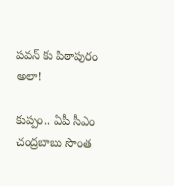పవన్ కు పిఠాపురం అలా!

కుప్పం.. ఏపీ సీఎం చంద్ర‌బాబు సొంత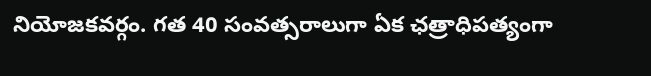నియోజ‌క‌వ‌ర్గం. గ‌త 40 సంవ‌త్స‌రాలుగా ఏక ఛ‌త్రాధిప‌త్యంగా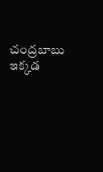చంద్ర‌బాబు ఇక్క‌డ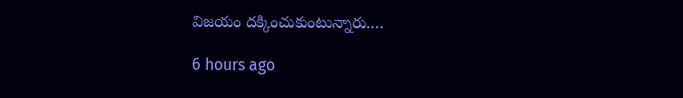విజ‌యం దక్కించుకుంటున్నారు.…

6 hours ago